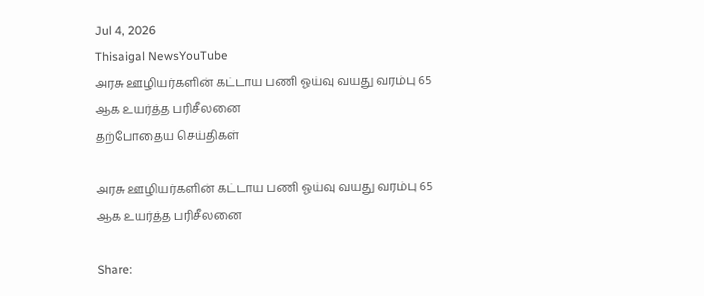Jul 4, 2026
Thisaigal NewsYouTube
அரசு ஊழியர்களின் கட்டாய பணி ஓய்வு வயது வரம்பு 65 ஆக உயர்த்த பரிசீலனை
தற்போதைய செய்திகள்

அரசு ஊழியர்களின் கட்டாய பணி ஓய்வு வயது வரம்பு 65 ஆக உயர்த்த பரிசீலனை

Share: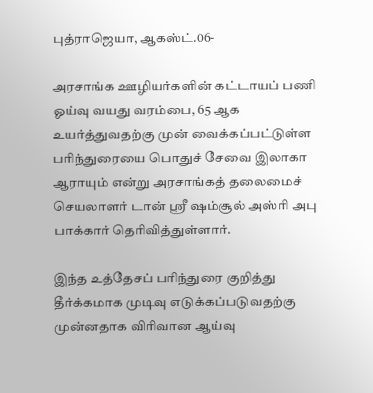புத்ராஜெயா, ஆகஸ்ட்.06-

அரசாங்க ஊழியர்களின் கட்டாயப் பணி ஓய்வு வயது வரம்பை, 65 ஆக உயர்த்துவதற்கு முன் வைக்கப்பட்டுள்ள பரிந்துரையை பொதுச் சேவை இலாகா ஆராயும் என்று அரசாங்கத் தலைமைச் செயலாளர் டான் ஶ்ரீ ஷம்சூல் அஸ்ரி அபு பாக்கார் தெரிவித்துள்ளார்.

இந்த உத்தேசப் பரிந்துரை குறித்து தீர்க்கமாக முடிவு எடுக்கப்படுவதற்கு முன்னதாக விரிவான ஆய்வு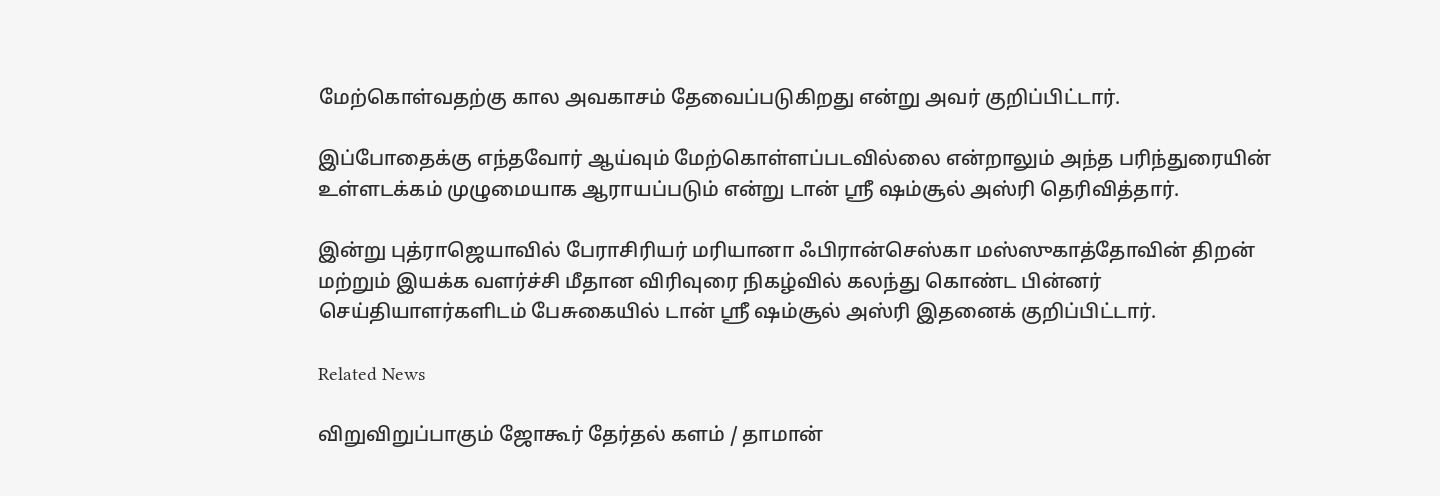மேற்கொள்வதற்கு கால அவகாசம் தேவைப்படுகிறது என்று அவர் குறிப்பிட்டார்.

இப்போதைக்கு எந்தவோர் ஆய்வும் மேற்கொள்ளப்படவில்லை என்றாலும் அந்த பரிந்துரையின் உள்ளடக்கம் முழுமையாக ஆராயப்படும் என்று டான் ஶ்ரீ ஷம்சூல் அஸ்ரி தெரிவித்தார்.

இன்று புத்ராஜெயாவில் பேராசிரியர் மரியானா ஃபிரான்செஸ்கா மஸ்ஸுகாத்தோவின் திறன் மற்றும் இயக்க வளர்ச்சி மீதான விரிவுரை நிகழ்வில் கலந்து கொண்ட பின்னர் செய்தியாளர்களிடம் பேசுகையில் டான் ஶ்ரீ ஷம்சூல் அஸ்ரி இதனைக் குறிப்பிட்டார்.

Related News

விறுவிறுப்பாகும் ஜோகூர் தேர்தல் களம் / தாமான்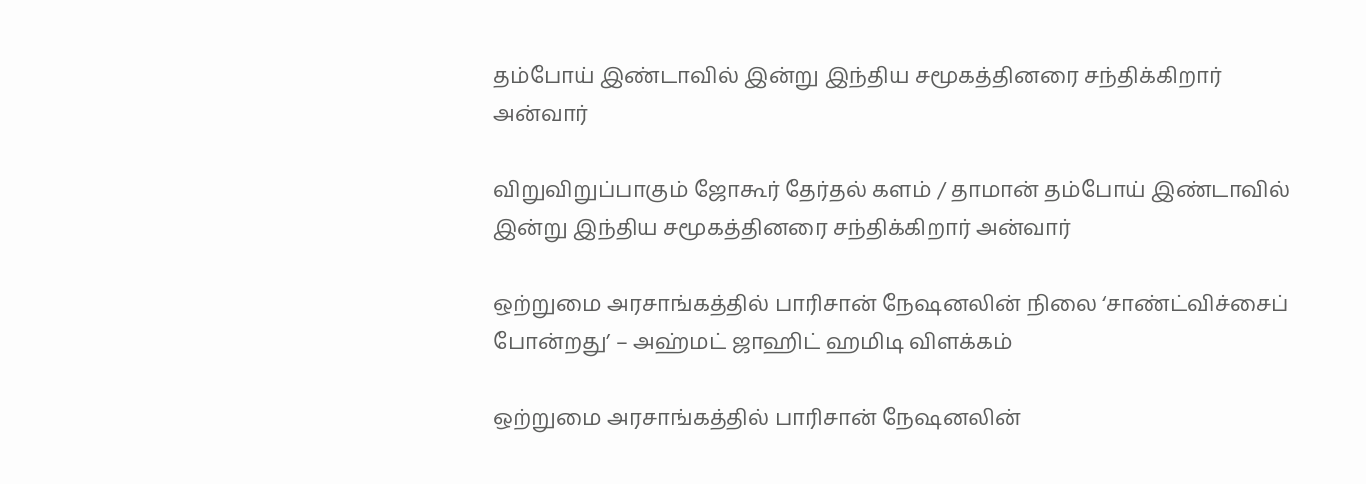தம்போய் இண்டாவில் இன்று இந்திய சமூகத்தினரை சந்திக்கிறார் அன்வார்

விறுவிறுப்பாகும் ஜோகூர் தேர்தல் களம் / தாமான் தம்போய் இண்டாவில் இன்று இந்திய சமூகத்தினரை சந்திக்கிறார் அன்வார்

ஒற்றுமை அரசாங்கத்தில் பாரிசான் நேஷனலின் நிலை ‘சாண்ட்விச்சைப் போன்றது’ – அஹ்மட் ஜாஹிட் ஹமிடி விளக்கம்

ஒற்றுமை அரசாங்கத்தில் பாரிசான் நேஷனலின்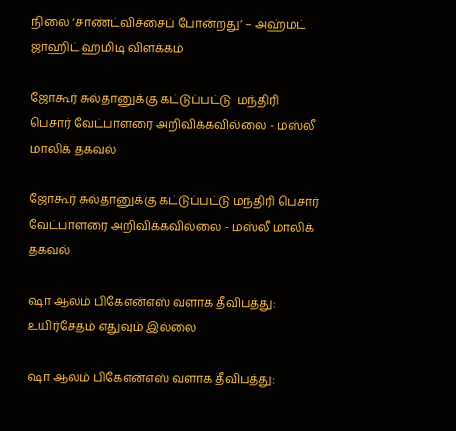நிலை ‘சாண்ட்விச்சைப் போன்றது’ – அஹ்மட் ஜாஹிட் ஹமிடி விளக்கம்

ஜோகூர் சுல்தானுக்கு கட்டுப்பட்டு  மந்திரி பெசார் வேட்பாளரை அறிவிக்கவில்லை - மஸ்லீ மாலிக் தகவல்

ஜோகூர் சுல்தானுக்கு கட்டுப்பட்டு மந்திரி பெசார் வேட்பாளரை அறிவிக்கவில்லை - மஸ்லீ மாலிக் தகவல்

ஷா ஆலம் பிகேஎன்எஸ் வளாக தீவிபத்து: உயிர்சேதம் எதுவும் இல்லை

ஷா ஆலம் பிகேஎன்எஸ் வளாக தீவிபத்து: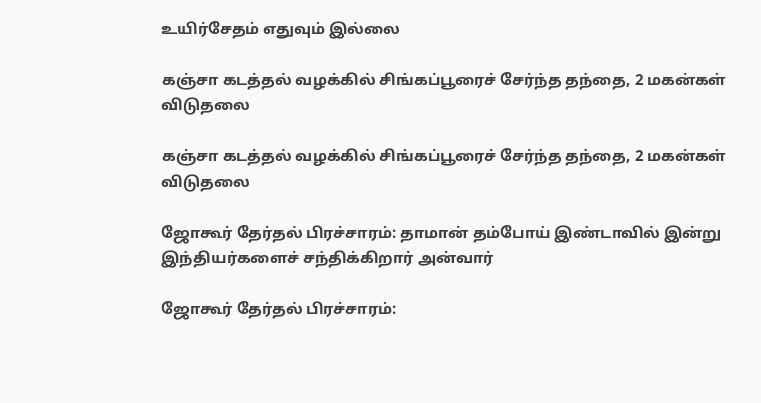உயிர்சேதம் எதுவும் இல்லை

கஞ்சா கடத்தல் வழக்கில் சிங்கப்பூரைச் சேர்ந்த தந்தை, 2 மகன்கள் விடுதலை

கஞ்சா கடத்தல் வழக்கில் சிங்கப்பூரைச் சேர்ந்த தந்தை, 2 மகன்கள் விடுதலை

ஜோகூர் தேர்தல் பிரச்சாரம்: தாமான் தம்போய் இண்டாவில் இன்று இந்தியர்களைச் சந்திக்கிறார் அன்வார்

ஜோகூர் தேர்தல் பிரச்சாரம்: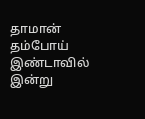தாமான் தம்போய் இண்டாவில் இன்று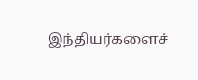இந்தியர்களைச்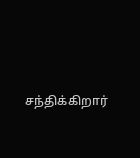சந்திக்கிறார்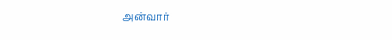அன்வார்